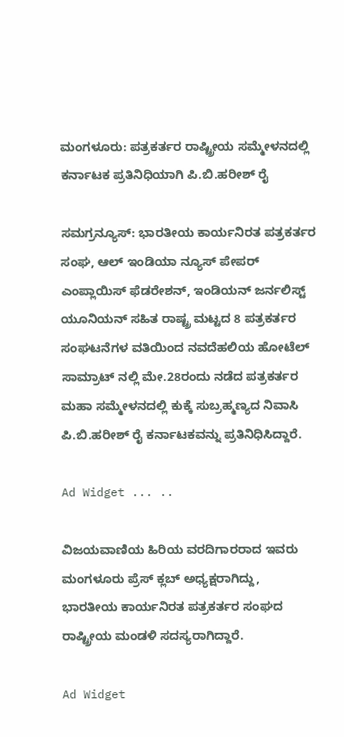ಮಂಗಳೂರು: ಪತ್ರಕರ್ತರ ರಾಷ್ಟ್ರೀಯ ಸಮ್ಮೇಳನದಲ್ಲಿ ಕರ್ನಾಟಕ ಪ್ರತಿನಿಧಿಯಾಗಿ ಪಿ.ಬಿ.ಹರೀಶ್ ರೈ

ಸಮಗ್ರನ್ಯೂಸ್: ಭಾರತೀಯ ಕಾರ್ಯನಿರತ ಪತ್ರಕರ್ತರ ಸಂಘ, ಆಲ್ ಇಂಡಿಯಾ ನ್ಯೂಸ್ ಪೇಪರ್ ಎಂಪ್ಲಾಯಿಸ್ ಫೆಡರೇಶನ್, ಇಂಡಿಯನ್ ಜರ್ನಲಿಸ್ಟ್ ಯೂನಿಯನ್ ಸಹಿತ ರಾಷ್ಟ್ರ ಮಟ್ಟದ 8 ಪತ್ರಕರ್ತರ ಸಂಘಟನೆಗಳ ವತಿಯಿಂದ ನವದೆಹಲಿಯ ಹೋಟೆಲ್ ಸಾಮ್ರಾಟ್ ನಲ್ಲಿ ಮೇ.28ರಂದು ನಡೆದ ಪತ್ರಕರ್ತರ ಮಹಾ ಸಮ್ಮೇಳನದಲ್ಲಿ ಕುಕ್ಕೆ ಸುಬ್ರಹ್ಮಣ್ಯದ ನಿವಾಸಿ ಪಿ.ಬಿ.ಹರೀಶ್ ರೈ ಕರ್ನಾಟಕವನ್ನು ಪ್ರತಿನಿಧಿಸಿದ್ದಾರೆ.

Ad Widget ... ..

ವಿಜಯವಾಣಿಯ ಹಿರಿಯ ವರದಿಗಾರರಾದ ಇವರು ಮಂಗಳೂರು ಪ್ರೆಸ್ ಕ್ಲಬ್ ಅಧ್ಯಕ್ಷರಾಗಿದ್ದು, ಭಾರತೀಯ ಕಾರ್ಯನಿರತ ಪತ್ರಕರ್ತರ ಸಂಘದ ರಾಷ್ಟ್ರೀಯ ಮಂಡಳಿ ಸದಸ್ಯರಾಗಿದ್ದಾರೆ.

Ad Widget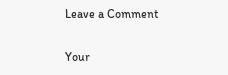Leave a Comment

Your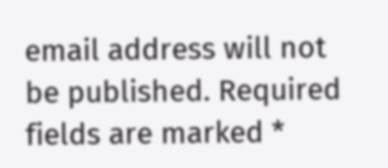email address will not be published. Required fields are marked *